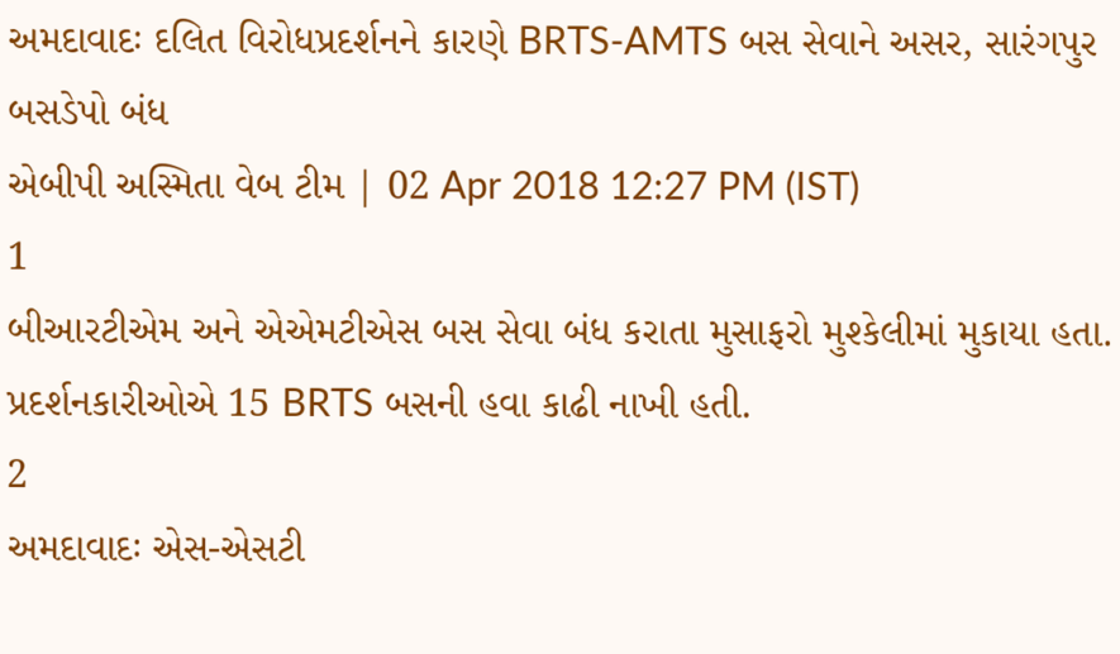અમદાવાદઃ દલિત વિરોધપ્રદર્શનને કારણે BRTS-AMTS બસ સેવાને અસર, સારંગપુર બસડેપો બંધ
એબીપી અસ્મિતા વેબ ટીમ | 02 Apr 2018 12:27 PM (IST)
1
બીઆરટીએમ અને એએમટીએસ બસ સેવા બંધ કરાતા મુસાફરો મુશ્કેલીમાં મુકાયા હતા. પ્રદર્શનકારીઓએ 15 BRTS બસની હવા કાઢી નાખી હતી.
2
અમદાવાદઃ એસ-એસટી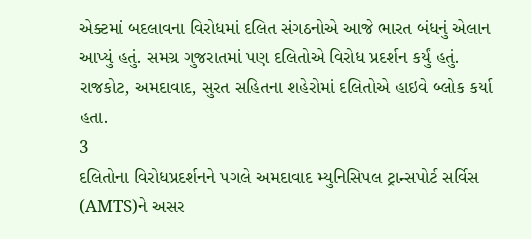એક્ટમાં બદલાવના વિરોધમાં દલિત સંગઠનોએ આજે ભારત બંધનું એલાન આપ્યું હતું. સમગ્ર ગુજરાતમાં પણ દલિતોએ વિરોધ પ્રદર્શન કર્યું હતું. રાજકોટ, અમદાવાદ, સુરત સહિતના શહેરોમાં દલિતોએ હાઇવે બ્લોક કર્યા હતા.
3
દલિતોના વિરોધપ્રદર્શનને પગલે અમદાવાદ મ્યુનિસિપલ ટ્રાન્સપોર્ટ સર્વિસ (AMTS)ને અસર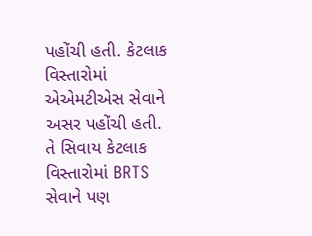પહોંચી હતી. કેટલાક વિસ્તારોમાં એએમટીએસ સેવાને અસર પહોંચી હતી. તે સિવાય કેટલાક વિસ્તારોમાં BRTS સેવાને પણ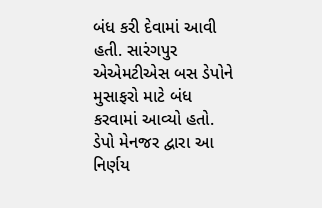બંધ કરી દેવામાં આવી હતી. સારંગપુર એએમટીએસ બસ ડેપોને મુસાફરો માટે બંધ કરવામાં આવ્યો હતો. ડેપો મેનજર દ્વારા આ નિર્ણય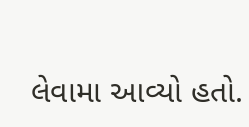લેવામા આવ્યો હતો.